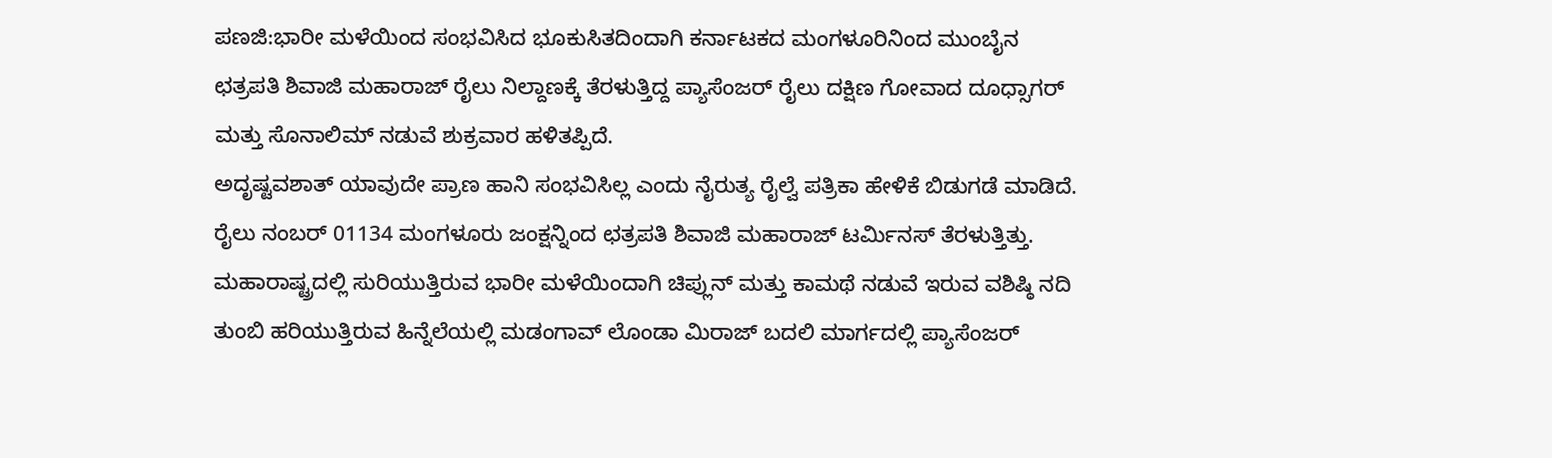ಪಣಜಿ:ಭಾರೀ ಮಳೆಯಿಂದ ಸಂಭವಿಸಿದ ಭೂಕುಸಿತದಿಂದಾಗಿ ಕರ್ನಾಟಕದ ಮಂಗಳೂರಿನಿಂದ ಮುಂಬೈನ ಛತ್ರಪತಿ ಶಿವಾಜಿ ಮಹಾರಾಜ್ ರೈಲು ನಿಲ್ದಾಣಕ್ಕೆ ತೆರಳುತ್ತಿದ್ದ ಪ್ಯಾಸೆಂಜರ್ ರೈಲು ದಕ್ಷಿಣ ಗೋವಾದ ದೂಧ್ಸಾಗರ್ ಮತ್ತು ಸೊನಾಲಿಮ್ ನಡುವೆ ಶುಕ್ರವಾರ ಹಳಿತಪ್ಪಿದೆ.
ಅದೃಷ್ಟವಶಾತ್ ಯಾವುದೇ ಪ್ರಾಣ ಹಾನಿ ಸಂಭವಿಸಿಲ್ಲ ಎಂದು ನೈರುತ್ಯ ರೈಲ್ವೆ ಪತ್ರಿಕಾ ಹೇಳಿಕೆ ಬಿಡುಗಡೆ ಮಾಡಿದೆ. ರೈಲು ನಂಬರ್ 01134 ಮಂಗಳೂರು ಜಂಕ್ಷನ್ನಿಂದ ಛತ್ರಪತಿ ಶಿವಾಜಿ ಮಹಾರಾಜ್ ಟರ್ಮಿನಸ್ ತೆರಳುತ್ತಿತ್ತು. ಮಹಾರಾಷ್ಟ್ರದಲ್ಲಿ ಸುರಿಯುತ್ತಿರುವ ಭಾರೀ ಮಳೆಯಿಂದಾಗಿ ಚಿಪ್ಲುನ್ ಮತ್ತು ಕಾಮಥೆ ನಡುವೆ ಇರುವ ವಶಿಷ್ಠಿ ನದಿ ತುಂಬಿ ಹರಿಯುತ್ತಿರುವ ಹಿನ್ನೆಲೆಯಲ್ಲಿ ಮಡಂಗಾವ್ ಲೊಂಡಾ ಮಿರಾಜ್ ಬದಲಿ ಮಾರ್ಗದಲ್ಲಿ ಪ್ಯಾಸೆಂಜರ್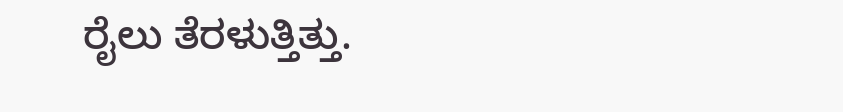ರೈಲು ತೆರಳುತ್ತಿತ್ತು.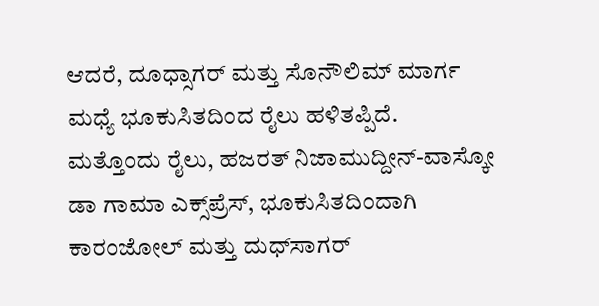ಆದರೆ, ದೂಧ್ಸಾಗರ್ ಮತ್ತು ಸೊನೌಲಿಮ್ ಮಾರ್ಗ ಮಧ್ಯೆ ಭೂಕುಸಿತದಿಂದ ರೈಲು ಹಳಿತಪ್ಪಿದೆ.
ಮತ್ತೊಂದು ರೈಲು, ಹಜರತ್ ನಿಜಾಮುದ್ದೀನ್-ವಾಸ್ಕೋ ಡಾ ಗಾಮಾ ಎಕ್ಸ್‌ಪ್ರೆಸ್, ಭೂಕುಸಿತದಿಂದಾಗಿ ಕಾರಂಜೋಲ್ ಮತ್ತು ದುಧ್‌ಸಾಗರ್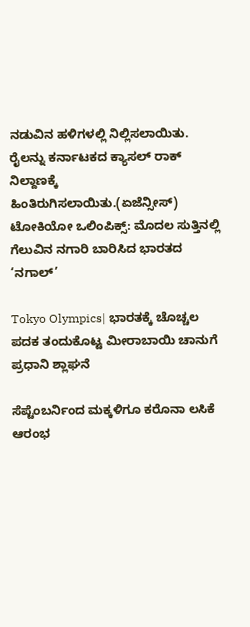ನಡುವಿನ ಹಳಿಗಳಲ್ಲಿ ನಿಲ್ಲಿಸಲಾಯಿತು. ರೈಲನ್ನು ಕರ್ನಾಟಕದ ಕ್ಯಾಸಲ್ ರಾಕ್ ನಿಲ್ದಾಣಕ್ಕೆ ಹಿಂತಿರುಗಿಸಲಾಯಿತು.(ಏಜೆನ್ಸೀಸ್)
ಟೋಕಿಯೋ ಒಲಿಂಪಿಕ್ಸ್: ಮೊದಲ ಸುತ್ತಿನಲ್ಲಿ ಗೆಲುವಿನ ನಗಾರಿ ಬಾರಿಸಿದ ಭಾರತದ ‘ನಗಾಲ್’

Tokyo Olympics| ಭಾರತಕ್ಕೆ ಚೊಚ್ಚಲ ಪದಕ ತಂದುಕೊಟ್ಟ ಮೀರಾಬಾಯಿ ಚಾನುಗೆ ಪ್ರಧಾನಿ ಶ್ಲಾಘನೆ

ಸೆಪ್ಟೆಂಬರ್ನಿಂದ ಮಕ್ಕಳಿಗೂ ಕರೊನಾ ಲಸಿಕೆ ಆರಂಭ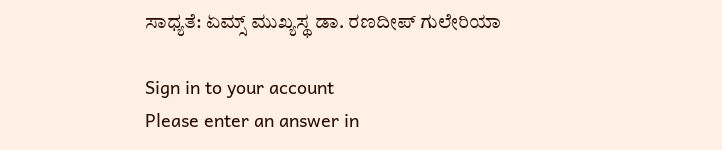ಸಾಧ್ಯತೆ: ಏಮ್ಸ್ ಮುಖ್ಯಸ್ಥ ಡಾ. ರಣದೀಪ್ ಗುಲೇರಿಯಾ

Sign in to your account
Please enter an answer in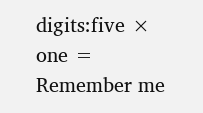digits:five × one =
Remember me